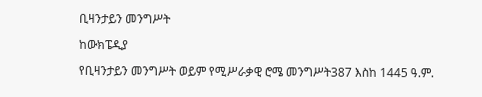ቢዛንታይን መንግሥት

ከውክፔዲያ

የቢዛንታይን መንግሥት ወይም የሚሥራቃዊ ሮሜ መንግሥት387 እስከ 1445 ዓ.ም.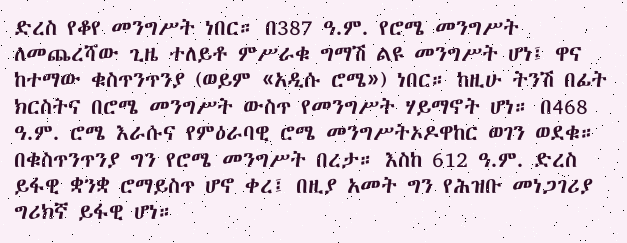ድረስ የቆየ መንግሥት ነበር። በ387 ዓ.ም. የሮሜ መንግሥት ለመጨረሻው ጊዜ ተለይቶ ምሥራቁ ግማሽ ልዩ መንግሥት ሆነ፤ ዋና ከተማው ቁስጥንጥንያ (ወይም «አዲሱ ሮሜ») ነበር። ከዚሁ ትንሽ በፊት ክርስትና በሮሜ መንግሥት ውስጥ የመንግሥት ሃይማኖት ሆነ። በ468 ዓ.ም. ሮሜ እራሱና የምዕራባዊ ሮሜ መንግሥትኦዶዋከር ወገን ወደቁ። በቁስጥንጥንያ ግን የሮሜ መንግሥት በረታ። እስከ 612 ዓ.ም. ድረስ ይፋዊ ቋንቋ ሮማይስጥ ሆኖ ቀረ፤ በዚያ አመት ግን የሕዝቡ መነጋገሪያ ግሪክኛ ይፋዊ ሆነ።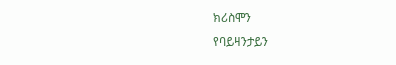ክሪስሞን
የባይዛንታይን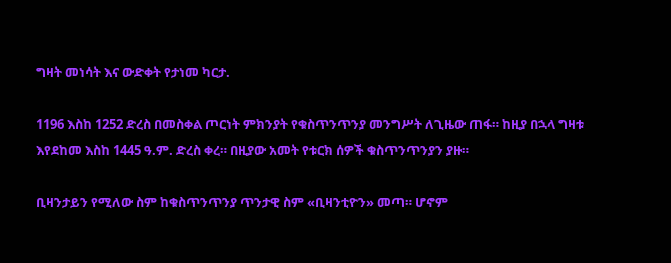ግዛት መነሳት እና ውድቀት የታነመ ካርታ.

1196 እስከ 1252 ድረስ በመስቀል ጦርነት ምክንያት የቁስጥንጥንያ መንግሥት ለጊዜው ጠፋ። ከዚያ በኋላ ግዛቱ እየደከመ እስከ 1445 ዓ.ም. ድረስ ቀረ። በዚያው አመት የቱርክ ሰዎች ቁስጥንጥንያን ያዙ።

ቢዛንታይን የሚለው ስም ከቁስጥንጥንያ ጥንታዊ ስም «ቢዛንቲዮን» መጣ። ሆኖም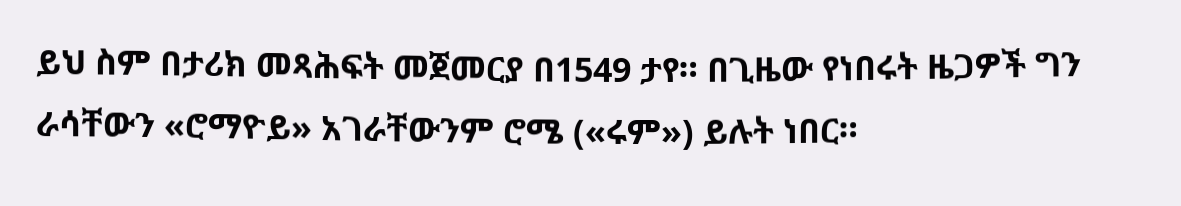ይህ ስም በታሪክ መጻሕፍት መጀመርያ በ1549 ታየ። በጊዜው የነበሩት ዜጋዎች ግን ራሳቸውን «ሮማዮይ» አገራቸውንም ሮሜ («ሩም») ይሉት ነበር።